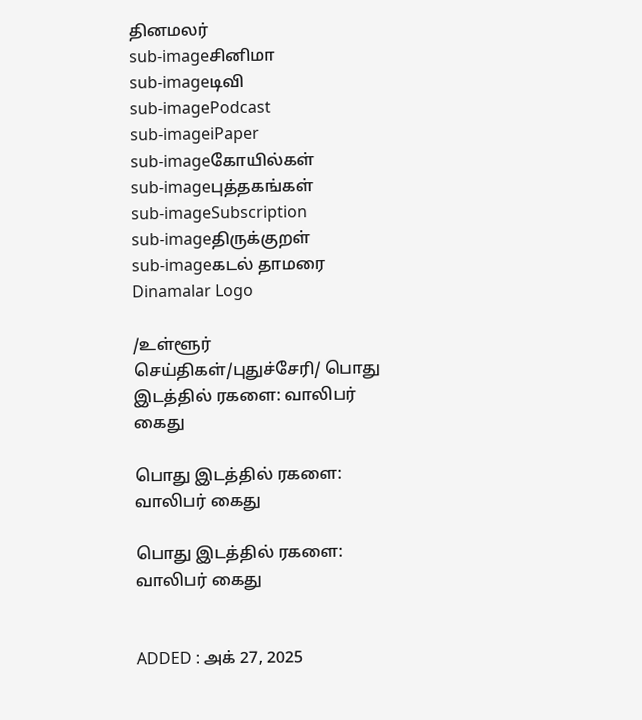தினமலர்
sub-imageசினிமா
sub-imageடிவி
sub-imagePodcast
sub-imageiPaper
sub-imageகோயில்கள்
sub-imageபுத்தகங்கள்
sub-imageSubscription
sub-imageதிருக்குறள்
sub-imageகடல் தாமரை
Dinamalar Logo

/உள்ளூர் செய்திகள்/புதுச்சேரி/ பொது இடத்தில் ரகளை: வாலிபர் கைது

பொது இடத்தில் ரகளை: வாலிபர் கைது

பொது இடத்தில் ரகளை: வாலிபர் கைது


ADDED : அக் 27, 2025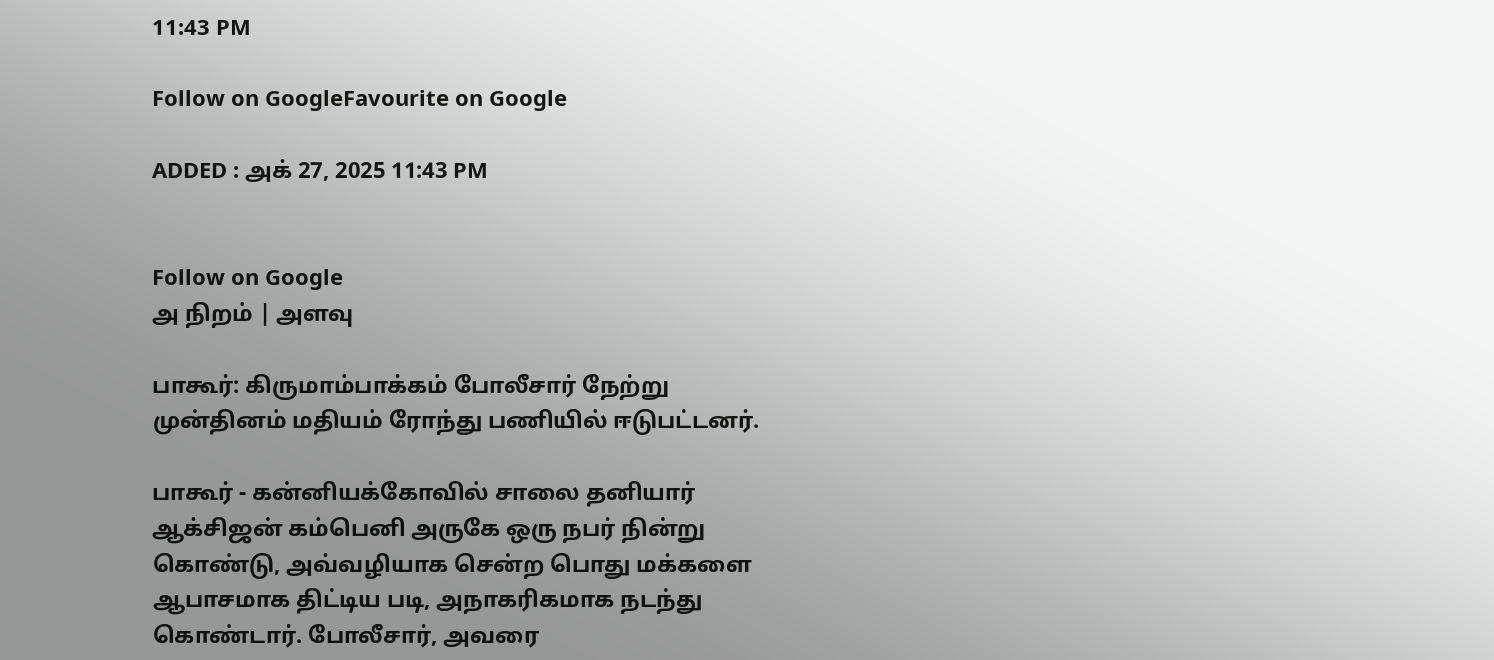11:43 PM

Follow on GoogleFavourite on Google

ADDED : அக் 27, 2025 11:43 PM


Follow on Google
அ நிறம் | அளவு

பாகூர்: கிருமாம்பாக்கம் போலீசார் நேற்று முன்தினம் மதியம் ரோந்து பணியில் ஈடுபட்டனர்.

பாகூர் - கன்னியக்கோவில் சாலை தனியார் ஆக்சிஜன் கம்பெனி அருகே ஒரு நபர் நின்று கொண்டு, அவ்வழியாக சென்ற பொது மக்களை ஆபாசமாக திட்டிய படி, அநாகரிகமாக நடந்து கொண்டார். போலீசார், அவரை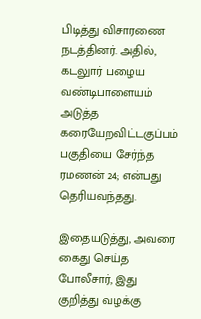பிடித்து விசாரணை நடத்தினர். அதில், கடலுார் பழைய வண்டிபாளையம் அடுத்த கரையேறவிட்டகுப்பம் பகுதியை சேர்ந்த ரமணன் 24; என்பது தெரியவந்தது.

இதையடுத்து, அவரை கைது செய்த போலீசார், இது குறித்து வழக்கு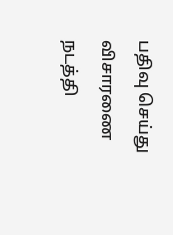பதிவு செய்து விசாரணை நடத்தி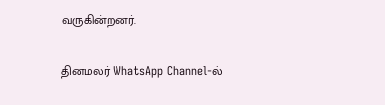வருகின்றனர்.

தினமலர் WhatsApp Channel-ல்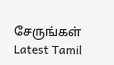சேருங்கள்
Latest Tamil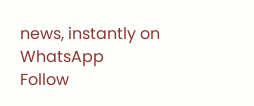news, instantly on WhatsApp
Follow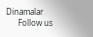Dinamalar
      Follow us